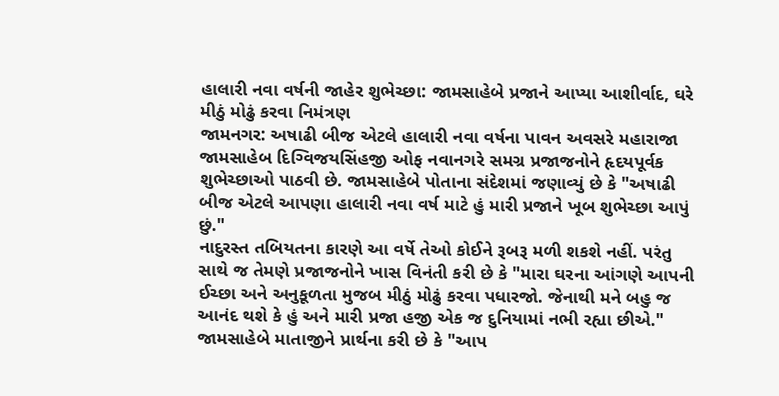હાલારી નવા વર્ષની જાહેર શુભેચ્છા: જામસાહેબે પ્રજાને આપ્યા આશીર્વાદ, ઘરે મીઠું મોઢું કરવા નિમંત્રણ
જામનગર: અષાઢી બીજ એટલે હાલારી નવા વર્ષના પાવન અવસરે મહારાજા જામસાહેબ દિગ્વિજયસિંહજી ઓફ નવાનગરે સમગ્ર પ્રજાજનોને હૃદયપૂર્વક શુભેચ્છાઓ પાઠવી છે. જામસાહેબે પોતાના સંદેશમાં જણાવ્યું છે કે "અષાઢી બીજ એટલે આપણા હાલારી નવા વર્ષ માટે હું મારી પ્રજાને ખૂબ શુભેચ્છા આપું છું."
નાદુરસ્ત તબિયતના કારણે આ વર્ષે તેઓ કોઈને રૂબરૂ મળી શકશે નહીં. પરંતુ સાથે જ તેમણે પ્રજાજનોને ખાસ વિનંતી કરી છે કે "મારા ઘરના આંગણે આપની ઈચ્છા અને અનુકૂળતા મુજબ મીઠું મોઢું કરવા પધારજો. જેનાથી મને બહુ જ આનંદ થશે કે હું અને મારી પ્રજા હજી એક જ દુનિયામાં નભી રહ્યા છીએ."
જામસાહેબે માતાજીને પ્રાર્થના કરી છે કે "આપ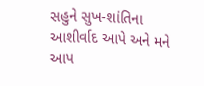સહુને સુખ-શાંતિના આશીર્વાદ આપે અને મને આપ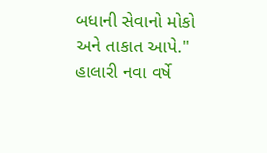બધાની સેવાનો મોકો અને તાકાત આપે."
હાલારી નવા વર્ષે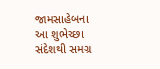જામસાહેબના આ શુભેચ્છા સંદેશથી સમગ્ર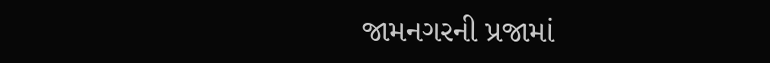જામનગરની પ્રજામાં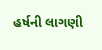હર્ષની લાગણી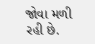જોવા મળી રહી છે.